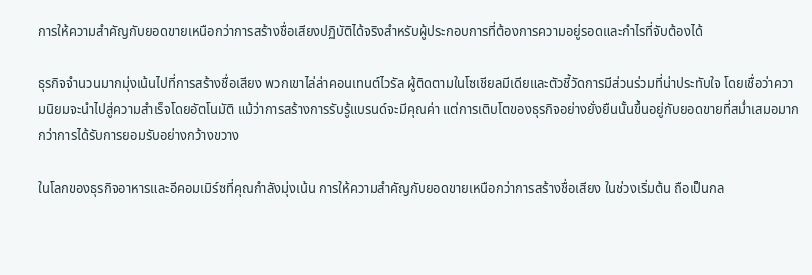การให้ความสำคัญกับยอดขายเหนือกว่าการสร้างชื่อเสียงปฏิบัติได้จริงสำหรับผู้ประกอบการที่ต้องการความอยู่รอดและกำไรที่จับต้องได้

ธุรกิจจำนวนมากมุ่งเน้นไปที่การสร้างชื่อเสียง พวกเขาไล่ล่าคอนเทนต์ไวรัล ผู้ติดตามในโซเชียลมีเดียและตัวชี้วัดการมีส่วนร่วมที่น่าประทับใจ โดยเชื่อว่าความนิยมจะนำไปสู่ความสำเร็จโดยอัตโนมัติ แม้ว่าการสร้างการรับรู้แบรนด์จะมีคุณค่า แต่การเติบโตของธุรกิจอย่างยั่งยืนนั้นขึ้นอยู่กับยอดขายที่สม่ำเสมอมากกว่าการได้รับการยอมรับอย่างกว้างขวาง

ในโลกของธุรกิจอาหารและอีคอมเมิร์ซที่คุณกำลังมุ่งเน้น การให้ความสำคัญกับยอดขายเหนือกว่าการสร้างชื่อเสียง ในช่วงเริ่มต้น ถือเป็นกล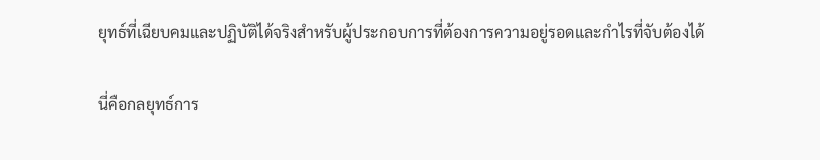ยุทธ์ที่เฉียบคมและปฏิบัติได้จริงสำหรับผู้ประกอบการที่ต้องการความอยู่รอดและกำไรที่จับต้องได้

นี่คือกลยุทธ์การ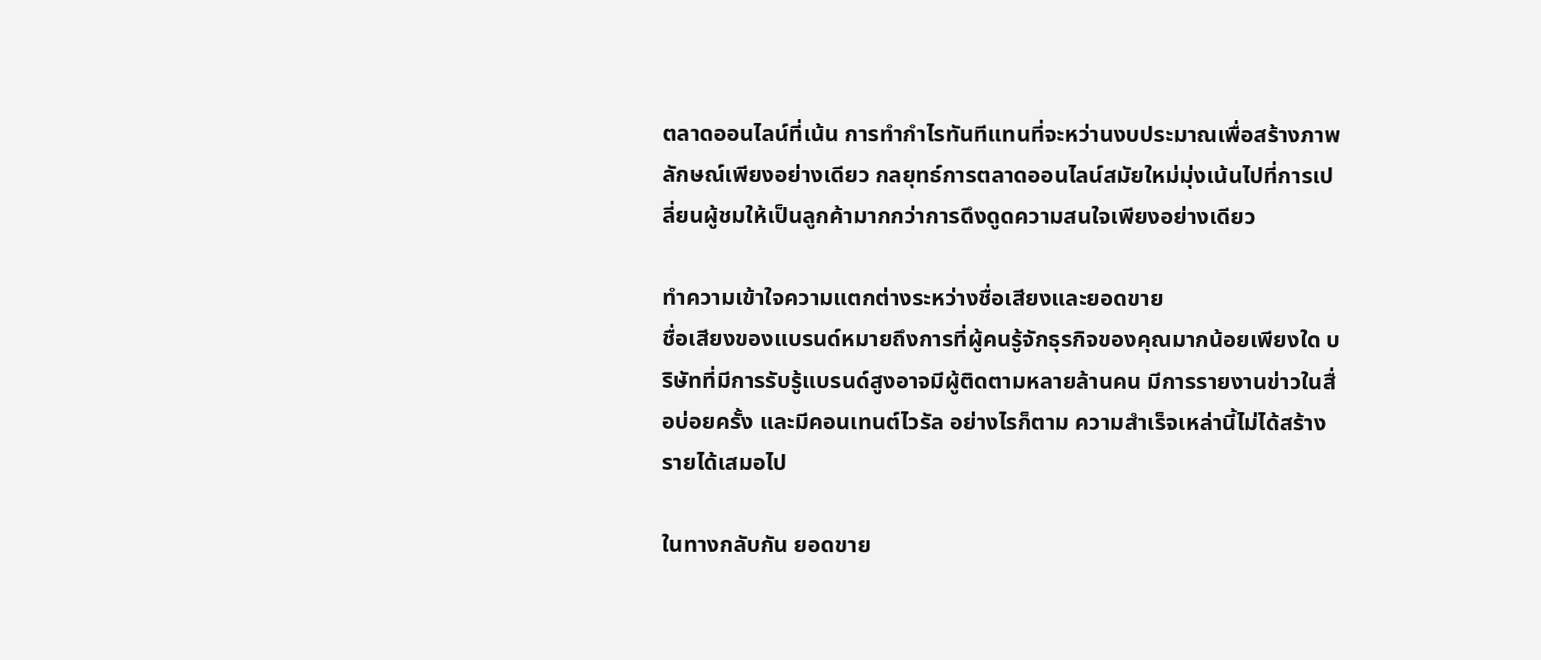ตลาดออนไลน์ที่เน้น การทำกำไรทันทีแทนที่จะหว่านงบประมาณเพื่อสร้างภาพลักษณ์เพียงอย่างเดียว กลยุทธ์การตลาดออนไลน์สมัยใหม่มุ่งเน้นไปที่การเปลี่ยนผู้ชมให้เป็นลูกค้ามากกว่าการดึงดูดความสนใจเพียงอย่างเดียว

ทำความเข้าใจความแตกต่างระหว่างชื่อเสียงและยอดขาย
ชื่อเสียงของแบรนด์หมายถึงการที่ผู้คนรู้จักธุรกิจของคุณมากน้อยเพียงใด บริษัทที่มีการรับรู้แบรนด์สูงอาจมีผู้ติดตามหลายล้านคน มีการรายงานข่าวในสื่อบ่อยครั้ง และมีคอนเทนต์ไวรัล อย่างไรก็ตาม ความสำเร็จเหล่านี้ไม่ได้สร้างรายได้เสมอไป

ในทางกลับกัน ยอดขาย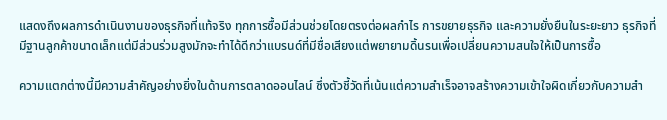แสดงถึงผลการดำเนินงานของธุรกิจที่แท้จริง ทุกการซื้อมีส่วนช่วยโดยตรงต่อผลกำไร การขยายธุรกิจ และความยั่งยืนในระยะยาว ธุรกิจที่มีฐานลูกค้าขนาดเล็กแต่มีส่วนร่วมสูงมักจะทำได้ดีกว่าแบรนด์ที่มีชื่อเสียงแต่พยายามดิ้นรนเพื่อเปลี่ยนความสนใจให้เป็นการซื้อ

ความแตกต่างนี้มีความสำคัญอย่างยิ่งในด้านการตลาดออนไลน์ ซึ่งตัวชี้วัดที่เน้นแต่ความสำเร็จอาจสร้างความเข้าใจผิดเกี่ยวกับความสำ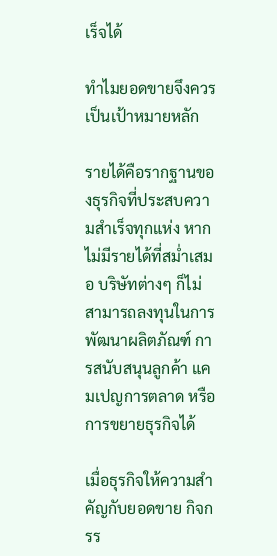เร็จได้

ทำไมยอดขายจึงควรเป็นเป้าหมายหลัก

รายได้คือรากฐานของธุรกิจที่ประสบความสำเร็จทุกแห่ง หากไม่มีรายได้ที่สม่ำเสมอ บริษัทต่างๆ ก็ไม่สามารถลงทุนในการพัฒนาผลิตภัณฑ์ การสนับสนุนลูกค้า แคมเปญการตลาด หรือการขยายธุรกิจได้

เมื่อธุรกิจให้ความสำคัญกับยอดขาย กิจกรร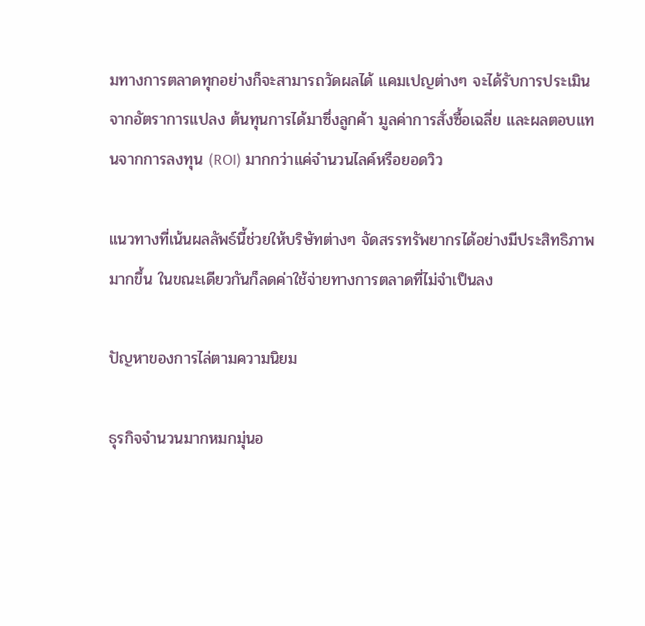มทางการตลาดทุกอย่างก็จะสามารถวัดผลได้ แคมเปญต่างๆ จะได้รับการประเมินจากอัตราการแปลง ต้นทุนการได้มาซึ่งลูกค้า มูลค่าการสั่งซื้อเฉลี่ย และผลตอบแทนจากการลงทุน (ROI) มากกว่าแค่จำนวนไลค์หรือยอดวิว

แนวทางที่เน้นผลลัพธ์นี้ช่วยให้บริษัทต่างๆ จัดสรรทรัพยากรได้อย่างมีประสิทธิภาพมากขึ้น ในขณะเดียวกันก็ลดค่าใช้จ่ายทางการตลาดที่ไม่จำเป็นลง

ปัญหาของการไล่ตามความนิยม

ธุรกิจจำนวนมากหมกมุ่นอ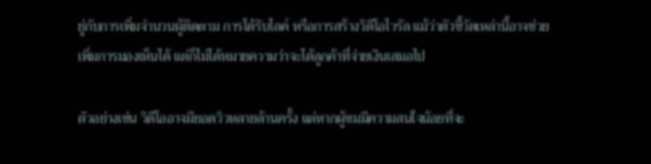ยู่กับการเพิ่มจำนวนผู้ติดตาม การได้รับไลค์ หรือการสร้างวิดีโอไวรัล แม้ว่าตัวชี้วัดเหล่านี้อาจช่วยเพิ่มการมองเห็นได้ แต่ก็ไม่ได้หมายความว่าจะได้ลูกค้าที่จ่ายเงินเสมอไป

ตัวอย่างเช่น วิดีโออาจมียอดวิวหลายล้านครั้ง แต่หากผู้ชมมีความสนใจน้อยที่จะ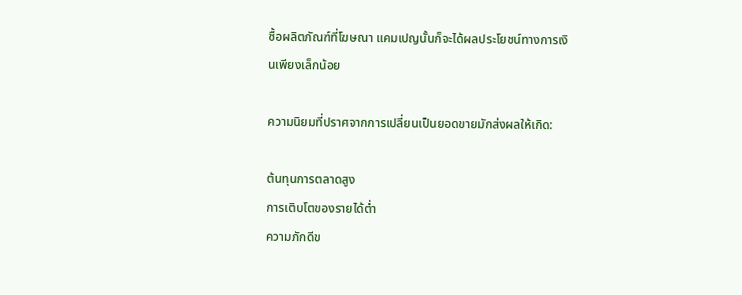ซื้อผลิตภัณฑ์ที่โฆษณา แคมเปญนั้นก็จะได้ผลประโยชน์ทางการเงินเพียงเล็กน้อย

ความนิยมที่ปราศจากการเปลี่ยนเป็นยอดขายมักส่งผลให้เกิด:

ต้นทุนการตลาดสูง
การเติบโตของรายได้ต่ำ
ความภักดีข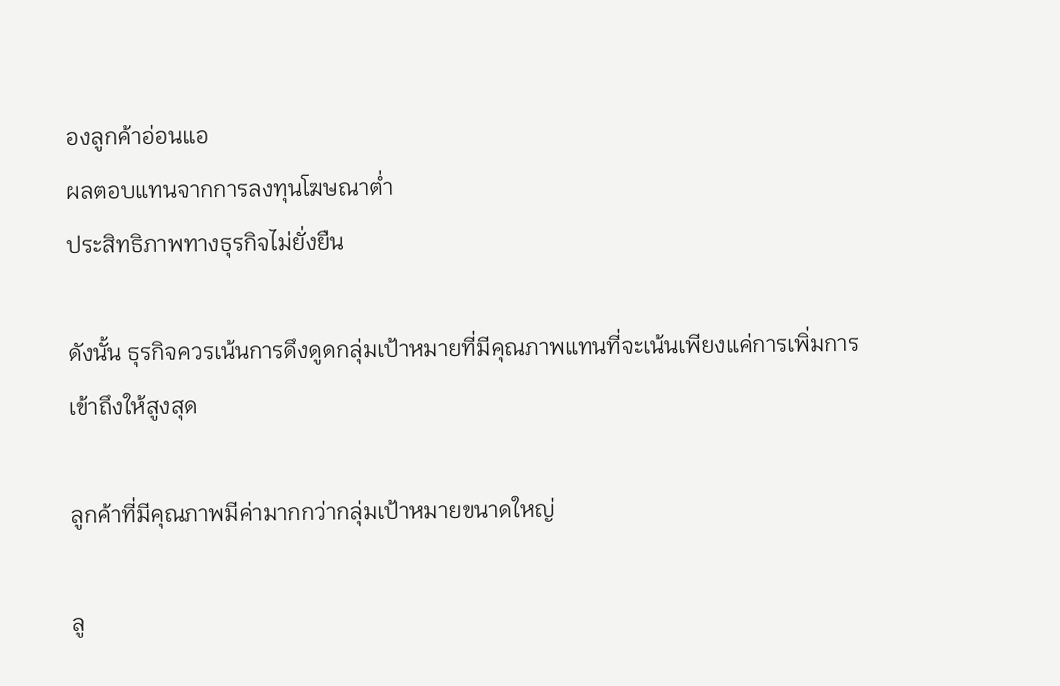องลูกค้าอ่อนแอ
ผลตอบแทนจากการลงทุนโฆษณาต่ำ
ประสิทธิภาพทางธุรกิจไม่ยั่งยืน

ดังนั้น ธุรกิจควรเน้นการดึงดูดกลุ่มเป้าหมายที่มีคุณภาพแทนที่จะเน้นเพียงแค่การเพิ่มการเข้าถึงให้สูงสุด

ลูกค้าที่มีคุณภาพมีค่ามากกว่ากลุ่มเป้าหมายขนาดใหญ่

ลู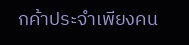กค้าประจำเพียงคน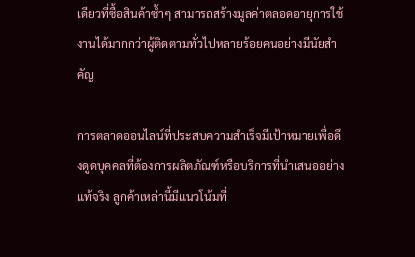เดียวที่ซื้อสินค้าซ้ำๆ สามารถสร้างมูลค่าตลอดอายุการใช้งานได้มากกว่าผู้ติดตามทั่วไปหลายร้อยคนอย่างมีนัยสำคัญ

การตลาดออนไลน์ที่ประสบความสำเร็จมีเป้าหมายเพื่อดึงดูดบุคคลที่ต้องการผลิตภัณฑ์หรือบริการที่นำเสนออย่างแท้จริง ลูกค้าเหล่านี้มีแนวโน้มที่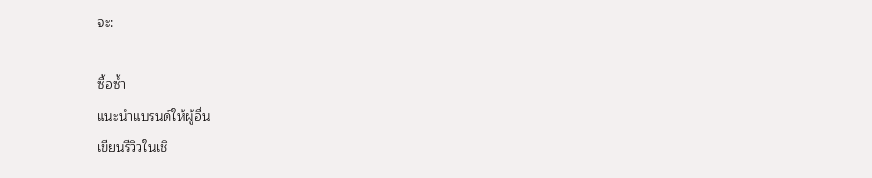จะ:

ซื้อซ้ำ
แนะนำแบรนด์ให้ผู้อื่น
เขียนรีวิวในเชิ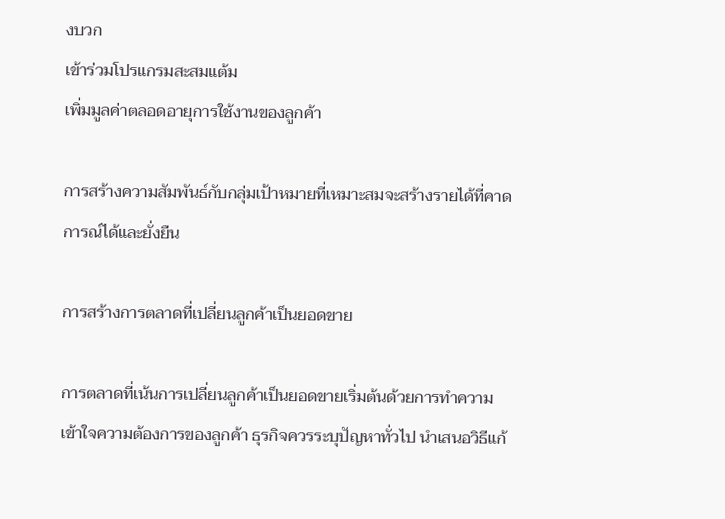งบวก
เข้าร่วมโปรแกรมสะสมแต้ม
เพิ่มมูลค่าตลอดอายุการใช้งานของลูกค้า

การสร้างความสัมพันธ์กับกลุ่มเป้าหมายที่เหมาะสมจะสร้างรายได้ที่คาดการณ์ได้และยั่งยืน

การสร้างการตลาดที่เปลี่ยนลูกค้าเป็นยอดขาย

การตลาดที่เน้นการเปลี่ยนลูกค้าเป็นยอดขายเริ่มต้นด้วยการทำความเข้าใจความต้องการของลูกค้า ธุรกิจควรระบุปัญหาทั่วไป นำเสนอวิธีแก้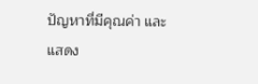ปัญหาที่มีคุณค่า และแสดง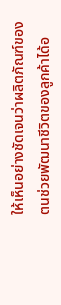ให้เห็นอย่างชัดเจนว่าผลิตภัณฑ์ของตนช่วยพัฒนาชีวิตของลูกค้าได้อ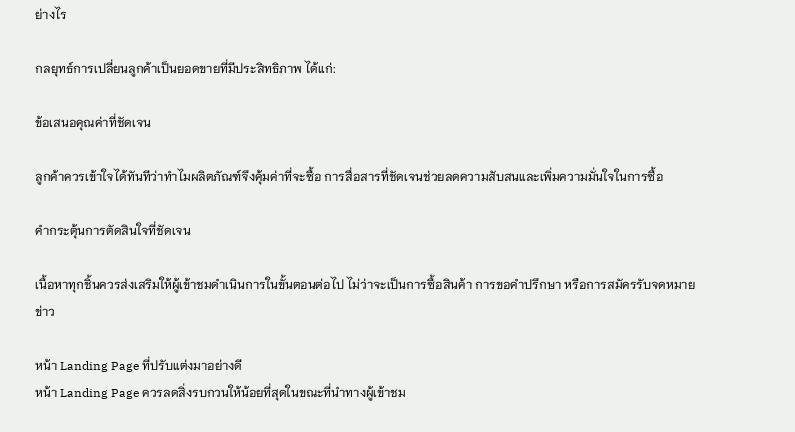ย่างไร

กลยุทธ์การเปลี่ยนลูกค้าเป็นยอดขายที่มีประสิทธิภาพ ได้แก่:

ข้อเสนอคุณค่าที่ชัดเจน

ลูกค้าควรเข้าใจได้ทันทีว่าทำไมผลิตภัณฑ์จึงคุ้มค่าที่จะซื้อ การสื่อสารที่ชัดเจนช่วยลดความสับสนและเพิ่มความมั่นใจในการซื้อ

คำกระตุ้นการตัดสินใจที่ชัดเจน

เนื้อหาทุกชิ้นควรส่งเสริมให้ผู้เข้าชมดำเนินการในขั้นตอนต่อไป ไม่ว่าจะเป็นการซื้อสินค้า การขอคำปรึกษา หรือการสมัครรับจดหมายข่าว

หน้า Landing Page ที่ปรับแต่งมาอย่างดี
หน้า Landing Page ควรลดสิ่งรบกวนให้น้อยที่สุดในขณะที่นำทางผู้เข้าชม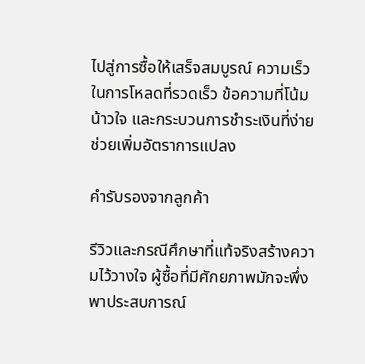ไปสู่การซื้อให้เสร็จสมบูรณ์ ความเร็วในการโหลดที่รวดเร็ว ข้อความที่โน้มน้าวใจ และกระบวนการชำระเงินที่ง่าย ช่วยเพิ่มอัตราการแปลง

คำรับรองจากลูกค้า

รีวิวและกรณีศึกษาที่แท้จริงสร้างความไว้วางใจ ผู้ซื้อที่มีศักยภาพมักจะพึ่งพาประสบการณ์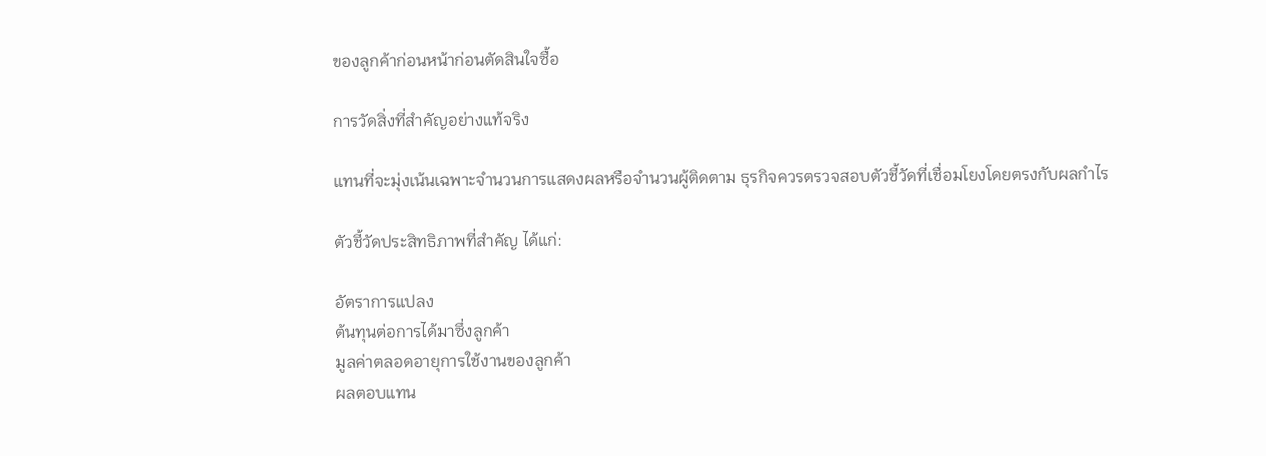ของลูกค้าก่อนหน้าก่อนตัดสินใจซื้อ

การวัดสิ่งที่สำคัญอย่างแท้จริง

แทนที่จะมุ่งเน้นเฉพาะจำนวนการแสดงผลหรือจำนวนผู้ติดตาม ธุรกิจควรตรวจสอบตัวชี้วัดที่เชื่อมโยงโดยตรงกับผลกำไร

ตัวชี้วัดประสิทธิภาพที่สำคัญ ได้แก่:

อัตราการแปลง
ต้นทุนต่อการได้มาซึ่งลูกค้า
มูลค่าตลอดอายุการใช้งานของลูกค้า
ผลตอบแทน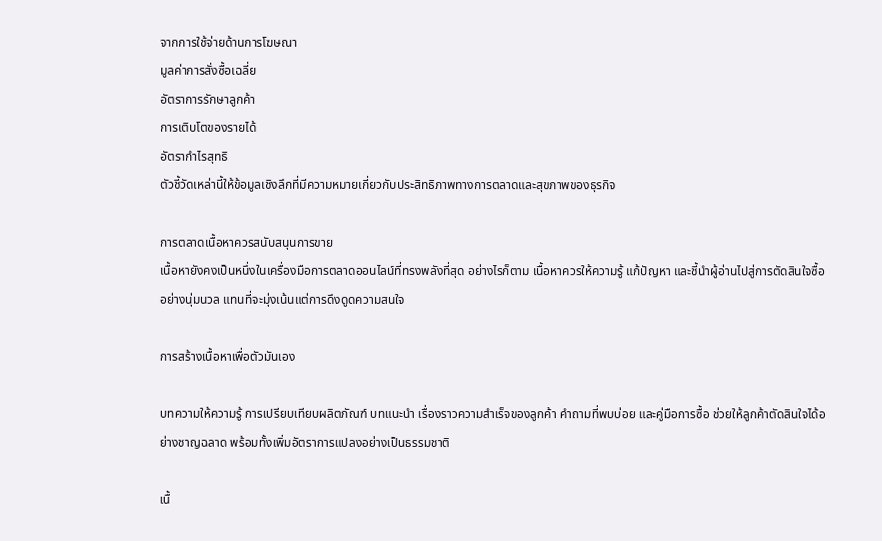จากการใช้จ่ายด้านการโฆษณา
มูลค่าการสั่งซื้อเฉลี่ย
อัตราการรักษาลูกค้า
การเติบโตของรายได้
อัตรากำไรสุทธิ
ตัวชี้วัดเหล่านี้ให้ข้อมูลเชิงลึกที่มีความหมายเกี่ยวกับประสิทธิภาพทางการตลาดและสุขภาพของธุรกิจ

การตลาดเนื้อหาควรสนับสนุนการขาย
เนื้อหายังคงเป็นหนึ่งในเครื่องมือการตลาดออนไลน์ที่ทรงพลังที่สุด อย่างไรก็ตาม เนื้อหาควรให้ความรู้ แก้ปัญหา และชี้นำผู้อ่านไปสู่การตัดสินใจซื้ออย่างนุ่มนวล แทนที่จะมุ่งเน้นแต่การดึงดูดความสนใจ

การสร้างเนื้อหาเพื่อตัวมันเอง

บทความให้ความรู้ การเปรียบเทียบผลิตภัณฑ์ บทแนะนำ เรื่องราวความสำเร็จของลูกค้า คำถามที่พบบ่อย และคู่มือการซื้อ ช่วยให้ลูกค้าตัดสินใจได้อย่างชาญฉลาด พร้อมทั้งเพิ่มอัตราการแปลงอย่างเป็นธรรมชาติ

เนื้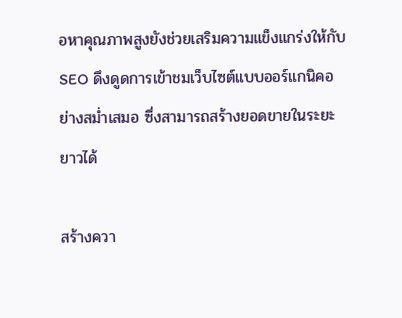อหาคุณภาพสูงยังช่วยเสริมความแข็งแกร่งให้กับ SEO ดึงดูดการเข้าชมเว็บไซต์แบบออร์แกนิคอย่างสม่ำเสมอ ซึ่งสามารถสร้างยอดขายในระยะยาวได้

สร้างควา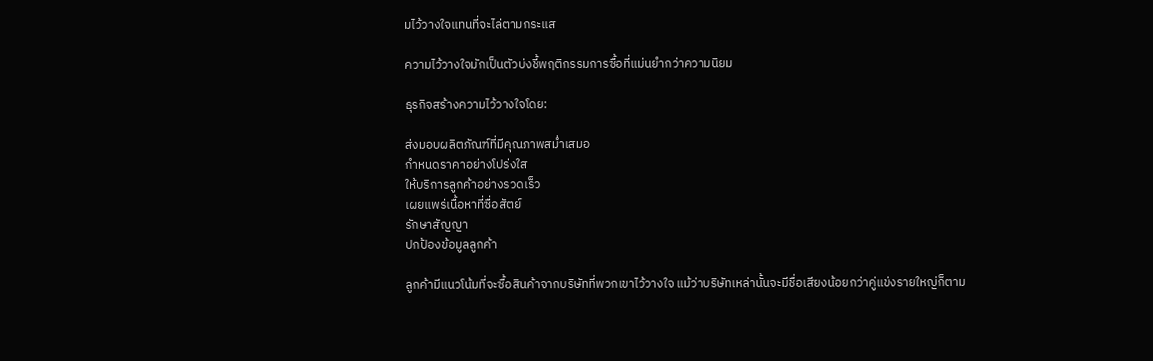มไว้วางใจแทนที่จะไล่ตามกระแส

ความไว้วางใจมักเป็นตัวบ่งชี้พฤติกรรมการซื้อที่แม่นยำกว่าความนิยม

ธุรกิจสร้างความไว้วางใจโดย:

ส่งมอบผลิตภัณฑ์ที่มีคุณภาพสม่ำเสมอ
กำหนดราคาอย่างโปร่งใส
ให้บริการลูกค้าอย่างรวดเร็ว
เผยแพร่เนื้อหาที่ซื่อสัตย์
รักษาสัญญา
ปกป้องข้อมูลลูกค้า

ลูกค้ามีแนวโน้มที่จะซื้อสินค้าจากบริษัทที่พวกเขาไว้วางใจ แม้ว่าบริษัทเหล่านั้นจะมีชื่อเสียงน้อยกว่าคู่แข่งรายใหญ่ก็ตาม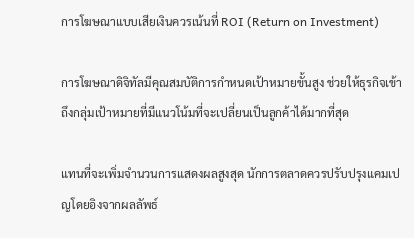การโฆษณาแบบเสียเงินควรเน้นที่ ROI (Return on Investment)

การโฆษณาดิจิทัลมีคุณสมบัติการกำหนดเป้าหมายขั้นสูง ช่วยให้ธุรกิจเข้าถึงกลุ่มเป้าหมายที่มีแนวโน้มที่จะเปลี่ยนเป็นลูกค้าได้มากที่สุด

แทนที่จะเพิ่มจำนวนการแสดงผลสูงสุด นักการตลาดควรปรับปรุงแคมเปญโดยอิงจากผลลัพธ์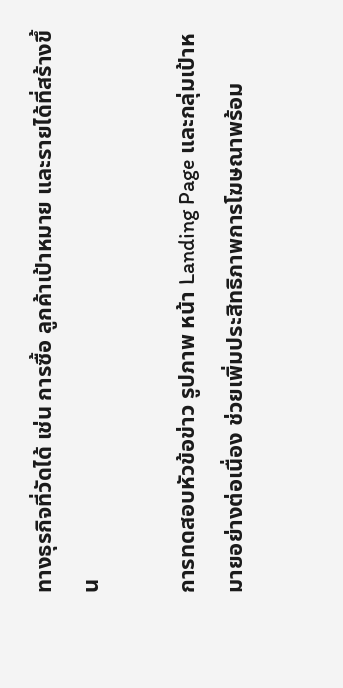ทางธุรกิจที่วัดได้ เช่น การซื้อ ลูกค้าเป้าหมาย และรายได้ที่สร้างขึ้น

การทดสอบหัวข้อข่าว รูปภาพ หน้า Landing Page และกลุ่มเป้าหมายอย่างต่อเนื่อง ช่วยเพิ่มประสิทธิภาพการโฆษณาพร้อม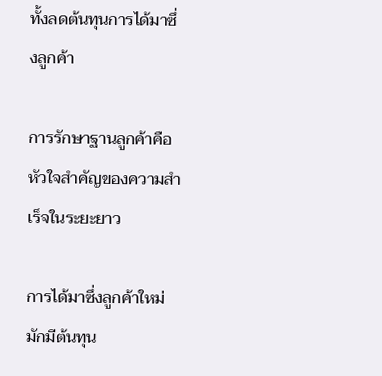ทั้งลดต้นทุนการได้มาซึ่งลูกค้า

การรักษาฐานลูกค้าคือหัวใจสำคัญของความสำเร็จในระยะยาว

การได้มาซึ่งลูกค้าใหม่มักมีต้นทุน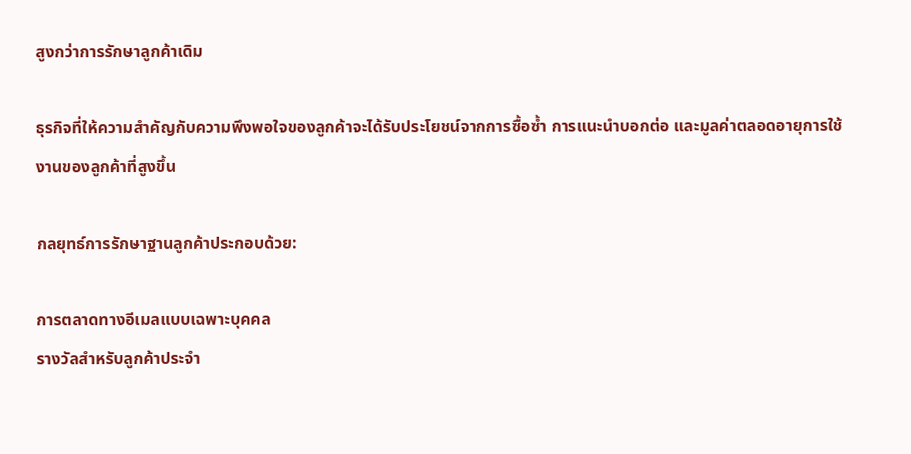สูงกว่าการรักษาลูกค้าเดิม

ธุรกิจที่ให้ความสำคัญกับความพึงพอใจของลูกค้าจะได้รับประโยชน์จากการซื้อซ้ำ การแนะนำบอกต่อ และมูลค่าตลอดอายุการใช้งานของลูกค้าที่สูงขึ้น

กลยุทธ์การรักษาฐานลูกค้าประกอบด้วย:

การตลาดทางอีเมลแบบเฉพาะบุคคล
รางวัลสำหรับลูกค้าประจำ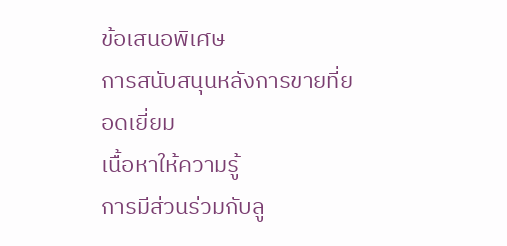ข้อเสนอพิเศษ
การสนับสนุนหลังการขายที่ยอดเยี่ยม
เนื้อหาให้ความรู้
การมีส่วนร่วมกับลู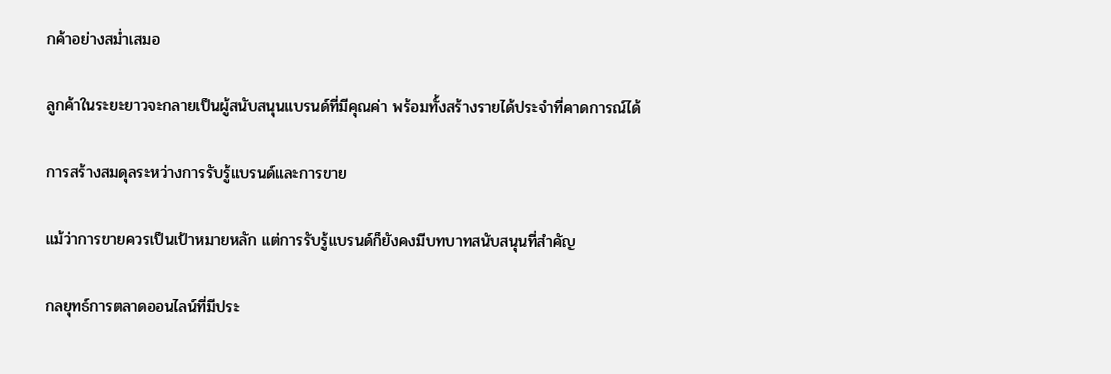กค้าอย่างสม่ำเสมอ

ลูกค้าในระยะยาวจะกลายเป็นผู้สนับสนุนแบรนด์ที่มีคุณค่า พร้อมทั้งสร้างรายได้ประจำที่คาดการณ์ได้

การสร้างสมดุลระหว่างการรับรู้แบรนด์และการขาย

แม้ว่าการขายควรเป็นเป้าหมายหลัก แต่การรับรู้แบรนด์ก็ยังคงมีบทบาทสนับสนุนที่สำคัญ

กลยุทธ์การตลาดออนไลน์ที่มีประ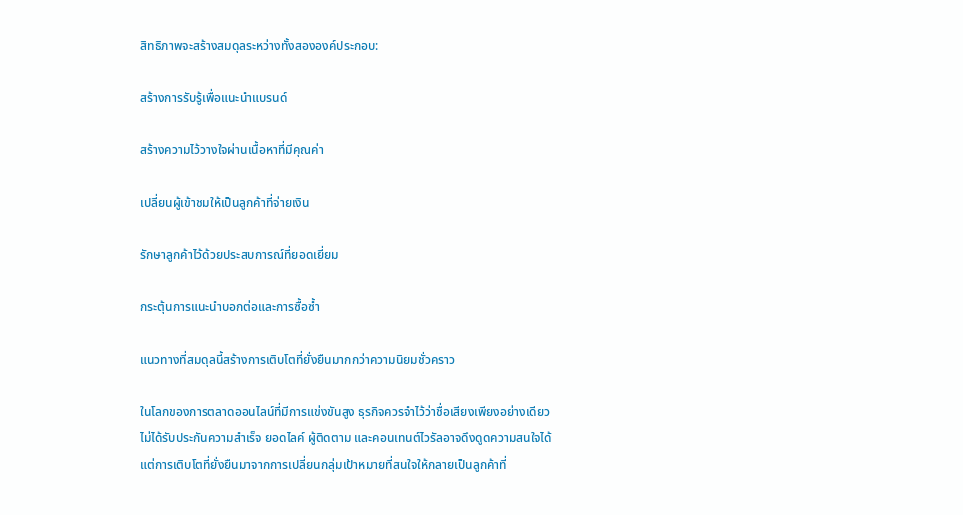สิทธิภาพจะสร้างสมดุลระหว่างทั้งสององค์ประกอบ:

สร้างการรับรู้เพื่อแนะนำแบรนด์

สร้างความไว้วางใจผ่านเนื้อหาที่มีคุณค่า

เปลี่ยนผู้เข้าชมให้เป็นลูกค้าที่จ่ายเงิน

รักษาลูกค้าไว้ด้วยประสบการณ์ที่ยอดเยี่ยม

กระตุ้นการแนะนำบอกต่อและการซื้อซ้ำ

แนวทางที่สมดุลนี้สร้างการเติบโตที่ยั่งยืนมากกว่าความนิยมชั่วคราว

ในโลกของการตลาดออนไลน์ที่มีการแข่งขันสูง ธุรกิจควรจำไว้ว่าชื่อเสียงเพียงอย่างเดียวไม่ได้รับประกันความสำเร็จ ยอดไลค์ ผู้ติดตาม และคอนเทนต์ไวรัลอาจดึงดูดความสนใจได้ แต่การเติบโตที่ยั่งยืนมาจากการเปลี่ยนกลุ่มเป้าหมายที่สนใจให้กลายเป็นลูกค้าที่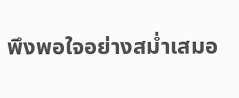พึงพอใจอย่างสม่ำเสมอ